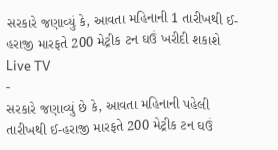સરકારે જણાવ્યું કે, આવતા મહિનાની 1 તારીખથી ઈ-હરાજી મારફતે 200 મેટ્રીક ટન ઘઉં ખરીદી શકાશે
Live TV
-
સરકારે જણાવ્યું છે કે, આવતા મહિનાની પહેલી તારીખથી ઈ-હરાજી મારફતે 200 મેટ્રીક ટન ઘઉં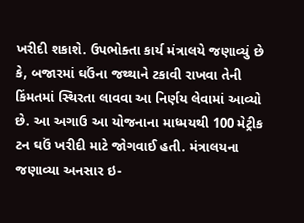ખરીદી શકાશે. ઉપભોક્તા કાર્ય મંત્રાલયે જણાવ્યું છે કે, બજારમાં ઘઉંના જથ્થાને ટકાવી રાખવા તેની કિંમતમાં સ્થિરતા લાવવા આ નિર્ણય લેવામાં આવ્યો છે. આ અગાઉ આ યોજનાના માધ્મયથી 100 મેટ્રીક ટન ઘઉં ખરીદી માટે જોગવાઈ હતી. મંત્રાલયના જણાવ્યા અનસાર ઇ-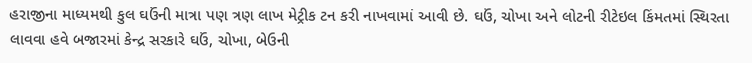હરાજીના માધ્યમથી કુલ ઘઉંની માત્રા પણ ત્રણ લાખ મેટ્રીક ટન કરી નાખવામાં આવી છે. ઘઉં, ચોખા અને લોટની રીટેઇલ કિંમતમાં સ્થિરતા લાવવા હવે બજારમાં કેન્દ્ર સરકારે ઘઉં, ચોખા, બેઉની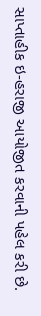સાપ્તાહીક ઇ-હરાજી આયોજીત કરવાની પહેલ કરી છે.